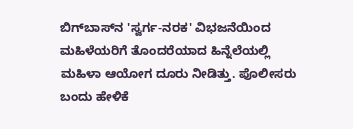ಬಿಗ್‌ಬಾಸ್‌ನ 'ಸ್ವರ್ಗ-ನರಕ' ವಿಭಜನೆಯಿಂದ ಮಹಿಳೆಯರಿಗೆ ತೊಂದರೆಯಾದ ಹಿನ್ನೆಲೆಯಲ್ಲಿ ಮಹಿಳಾ ಆಯೋಗ ದೂರು ನೀಡಿತ್ತು. ಪೊಲೀಸರು ಬಂದು ಹೇಳಿಕೆ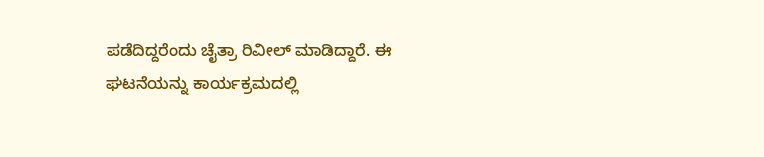ಪಡೆದಿದ್ದರೆಂದು ಚೈತ್ರಾ ರಿವೀಲ್ ಮಾಡಿದ್ದಾರೆ. ಈ ಘಟನೆಯನ್ನು ಕಾರ್ಯಕ್ರಮದಲ್ಲಿ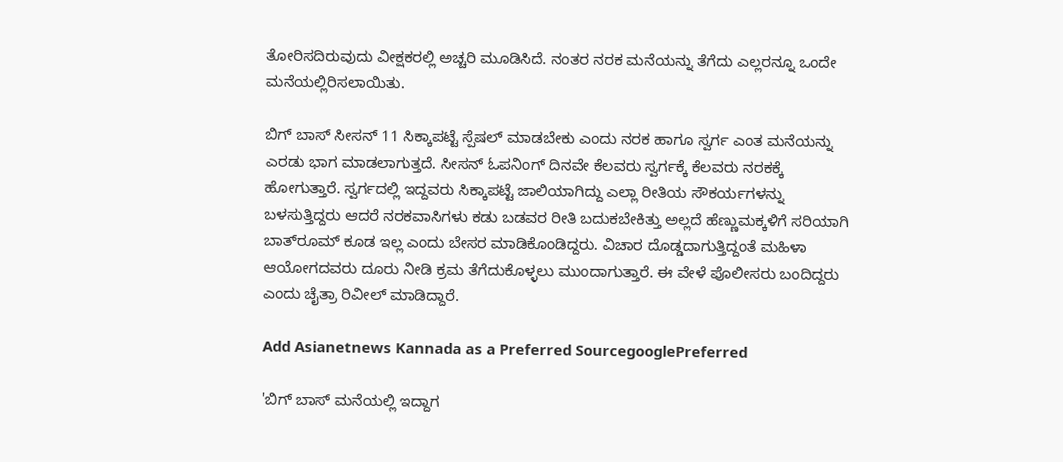ತೋರಿಸದಿರುವುದು ವೀಕ್ಷಕರಲ್ಲಿ ಅಚ್ಚರಿ ಮೂಡಿಸಿದೆ. ನಂತರ ನರಕ ಮನೆಯನ್ನು ತೆಗೆದು ಎಲ್ಲರನ್ನೂ ಒಂದೇ ಮನೆಯಲ್ಲಿರಿಸಲಾಯಿತು.

ಬಿಗ್ ಬಾಸ್ ಸೀಸನ್‌ 11 ಸಿಕ್ಕಾಪಟ್ಟೆ ಸ್ಪೆಷಲ್ ಮಾಡಬೇಕು ಎಂದು ನರಕ ಹಾಗೂ ಸ್ವರ್ಗ ಎಂತ ಮನೆಯನ್ನು ಎರಡು ಭಾಗ ಮಾಡಲಾಗುತ್ತದೆ. ಸೀಸನ್ ಓಪನಿಂಗ್ ದಿನವೇ ಕೆಲವರು ಸ್ವರ್ಗಕ್ಕೆ ಕೆಲವರು ನರಕಕ್ಕೆ ಹೋಗುತ್ತಾರೆ. ಸ್ವರ್ಗದಲ್ಲಿ ಇದ್ದವರು ಸಿಕ್ಕಾಪಟ್ಟೆ ಜಾಲಿಯಾಗಿದ್ದು ಎಲ್ಲಾ ರೀತಿಯ ಸೌಕರ್ಯಗಳನ್ನು ಬಳಸುತ್ತಿದ್ದರು ಆದರೆ ನರಕವಾಸಿಗಳು ಕಡು ಬಡವರ ರೀತಿ ಬದುಕಬೇಕಿತ್ತು ಅಲ್ಲದೆ ಹೆಣ್ಣುಮಕ್ಕಳಿಗೆ ಸರಿಯಾಗಿ ಬಾತ್‌ರೂಮ್‌ ಕೂಡ ಇಲ್ಲ ಎಂದು ಬೇಸರ ಮಾಡಿಕೊಂಡಿದ್ದರು. ವಿಚಾರ ದೊಡ್ಡದಾಗುತ್ತಿದ್ದಂತೆ ಮಹಿಳಾ ಆಯೋಗದವರು ದೂರು ನೀಡಿ ಕ್ರಮ ತೆಗೆದುಕೊಳ್ಳಲು ಮುಂದಾಗುತ್ತಾರೆ. ಈ ವೇಳೆ ಪೊಲೀಸರು ಬಂದಿದ್ದರು ಎಂದು ಚೈತ್ರಾ ರಿವೀಲ್ ಮಾಡಿದ್ದಾರೆ.

Add Asianetnews Kannada as a Preferred SourcegooglePreferred

'ಬಿಗ್ ಬಾಸ್ ಮನೆಯಲ್ಲಿ ಇದ್ದಾಗ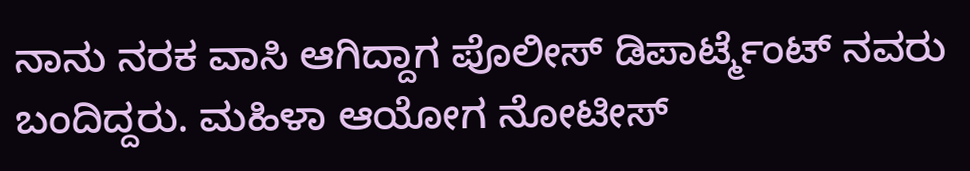ನಾನು ನರಕ ವಾಸಿ ಆಗಿದ್ದಾಗ ಪೊಲೀಸ್ ಡಿಪಾರ್ಟ್ಮೆಂಟ್‌ ನವರು ಬಂದಿದ್ದರು. ಮಹಿಳಾ ಆಯೋಗ ನೋಟೀಸ್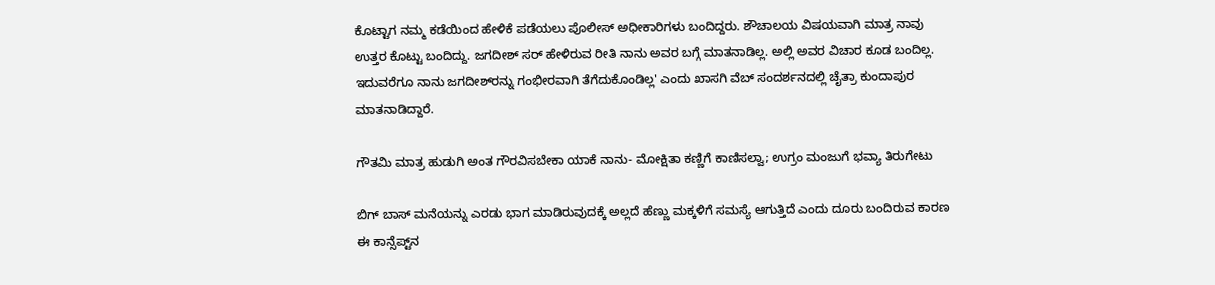ಕೊಟ್ಟಾಗ ನಮ್ಮ ಕಡೆಯಿಂದ ಹೇಳಿಕೆ ಪಡೆಯಲು ಪೊಲೀಸ್ ಅಧೀಕಾರಿಗಳು ಬಂದಿದ್ದರು. ಶೌಚಾಲಯ ವಿಷಯವಾಗಿ ಮಾತ್ರ ನಾವು ಉತ್ತರ ಕೊಟ್ಟು ಬಂದಿದ್ದು. ಜಗದೀಶ್‌ ಸರ್ ಹೇಳಿರುವ ರೀತಿ ನಾನು ಅವರ ಬಗ್ಗೆ ಮಾತನಾಡಿಲ್ಲ. ಅಲ್ಲಿ ಅವರ ವಿಚಾರ ಕೂಡ ಬಂದಿಲ್ಲ. ಇದುವರೆಗೂ ನಾನು ಜಗದೀಶ್‌ರನ್ನು ಗಂಭೀರವಾಗಿ ತೆಗೆದುಕೊಂಡಿಲ್ಲ' ಎಂದು ಖಾಸಗಿ ವೆಬ್‌ ಸಂದರ್ಶನದಲ್ಲಿ ಚೈತ್ರಾ ಕುಂದಾಪುರ ಮಾತನಾಡಿದ್ದಾರೆ.

ಗೌತಮಿ ಮಾತ್ರ ಹುಡುಗಿ ಅಂತ ಗೌರವಿಸಬೇಕಾ ಯಾಕೆ ನಾನು- ಮೋಕ್ಷಿತಾ ಕಣ್ಣಿಗೆ ಕಾಣಿಸಲ್ವಾ; ಉಗ್ರಂ ಮಂಜುಗೆ ಭವ್ಯಾ ತಿರುಗೇಟು

ಬಿಗ್ ಬಾಸ್ ಮನೆಯನ್ನು ಎರಡು ಭಾಗ ಮಾಡಿರುವುದಕ್ಕೆ ಅಲ್ಲದೆ ಹೆಣ್ಣು ಮಕ್ಕಳಿಗೆ ಸಮಸ್ಯೆ ಆಗುತ್ತಿದೆ ಎಂದು ದೂರು ಬಂದಿರುವ ಕಾರಣ ಈ ಕಾನ್ಸೆಪ್ಟ್‌ನ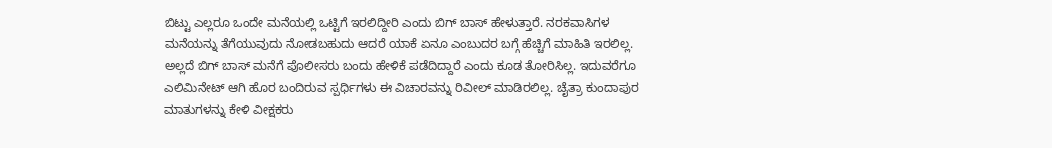ಬಿಟ್ಟು ಎಲ್ಲರೂ ಒಂದೇ ಮನೆಯಲ್ಲಿ ಒಟ್ಟಿಗೆ ಇರಲಿದ್ದೀರಿ ಎಂದು ಬಿಗ್ ಬಾಸ್ ಹೇಳುತ್ತಾರೆ. ನರಕವಾಸಿಗಳ ಮನೆಯನ್ನು ತೆಗೆಯುವುದು ನೋಡಬಹುದು ಆದರೆ ಯಾಕೆ ಏನೂ ಎಂಬುದರ ಬಗ್ಗೆ ಹೆಚ್ಚಿಗೆ ಮಾಹಿತಿ ಇರಲಿಲ್ಲ. ಅಲ್ಲದೆ ಬಿಗ್ ಬಾಸ್ ಮನೆಗೆ ಪೊಲೀಸರು ಬಂದು ಹೇಳಿಕೆ ಪಡೆದಿದ್ದಾರೆ ಎಂದು ಕೂಡ ತೋರಿಸಿಲ್ಲ. ಇದುವರೆಗೂ ಎಲಿಮಿನೇಟ್ ಆಗಿ ಹೊರ ಬಂದಿರುವ ಸ್ಪರ್ಧಿಗಳು ಈ ವಿಚಾರವನ್ನು ರಿವೀಲ್ ಮಾಡಿರಲಿಲ್ಲ. ಚೈತ್ರಾ ಕುಂದಾಪುರ ಮಾತುಗಳನ್ನು ಕೇಳಿ ವೀಕ್ಷಕರು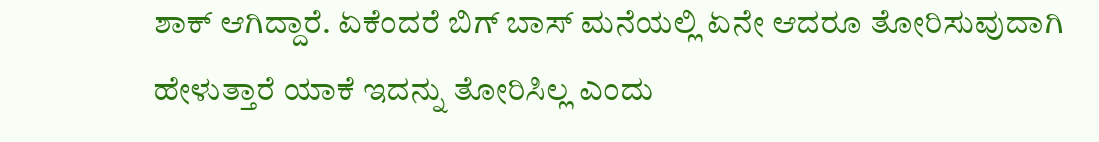ಶಾಕ್ ಆಗಿದ್ದಾರೆ. ಏಕೆಂದರೆ ಬಿಗ್ ಬಾಸ್ ಮನೆಯಲ್ಲಿ ಏನೇ ಆದರೂ ತೋರಿಸುವುದಾಗಿ ಹೇಳುತ್ತಾರೆ ಯಾಕೆ ಇದನ್ನು ತೋರಿಸಿಲ್ಲ ಎಂದು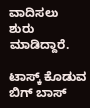ವಾದಿಸಲು ಶುರು ಮಾಡಿದ್ದಾರೆ.

ಟಾಸ್ಕ್‌ ಕೊಡುವ ಬಿಗ್ ಬಾಸ್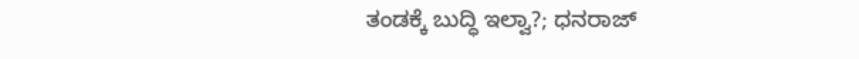ತಂಡಕ್ಕೆ ಬುದ್ಧಿ ಇಲ್ವಾ?; ಧನರಾಜ್‌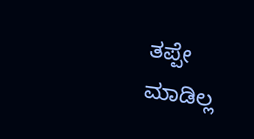ತಪ್ಪೇ ಮಾಡಿಲ್ಲ